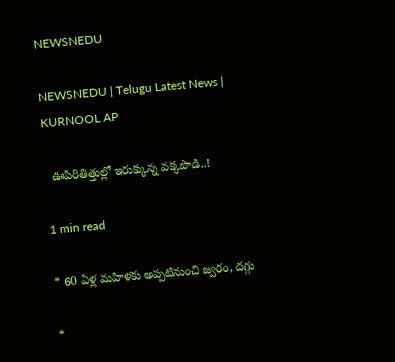NEWSNEDU

NEWSNEDU | Telugu Latest News | KURNOOL AP

  ఊపిరితిత్తుల్లో ఇరుక్కున్న వ‌క్క‌పొడి..!

1 min read

* 60 ఏళ్ల మ‌హిళ‌కు అప్ప‌టినుంచి జ్వ‌రం, ద‌గ్గు

*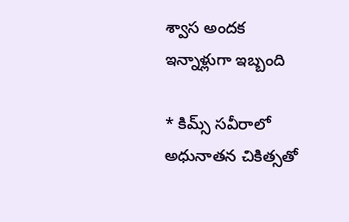శ్వాస అంద‌క ఇన్నాళ్లుగా ఇబ్బంది

* కిమ్స్ స‌వీరాలో అధునాత‌న చికిత్స‌తో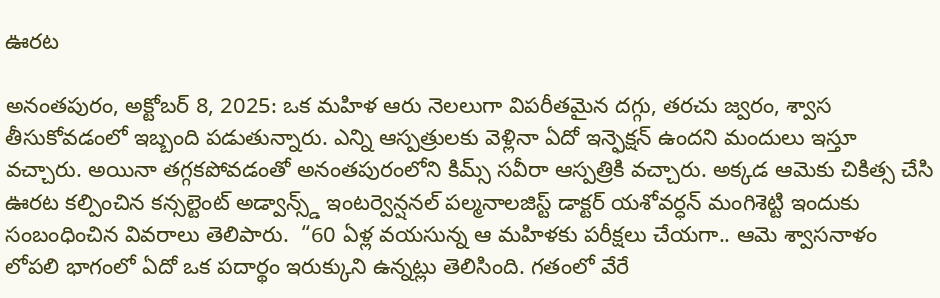ఊర‌ట‌

అనంత‌పురం, అక్టోబ‌ర్ 8, 2025: ఒక మ‌హిళ ఆరు నెల‌లుగా విప‌రీత‌మైన ద‌గ్గు, త‌ర‌చు జ్వ‌రం, శ్వాస తీసుకోవ‌డంలో ఇబ్బంది ప‌డుతున్నారు. ఎన్ని ఆస్ప‌త్రుల‌కు వెళ్లినా ఏదో ఇన్ఫెక్ష‌న్ ఉంద‌ని మందులు ఇస్తూ వ‌చ్చారు. అయినా త‌గ్గ‌క‌పోవ‌డంతో అనంత‌పురంలోని కిమ్స్ స‌వీరా ఆస్ప‌త్రికి వ‌చ్చారు. అక్క‌డ ఆమెకు చికిత్స చేసి ఊర‌ట క‌ల్పించిన కన్సల్టెంట్ అడ్వాన్స్డ్ ఇంటర్వెన్షనల్ పల్మనాలజిస్ట్ డాక్ట‌ర్ య‌శోవ‌ర్ధ‌న్ మంగిశెట్టి ఇందుకు సంబంధించిన వివ‌రాలు తెలిపారు.  “60 ఏళ్ల వ‌య‌సున్న ఆ మ‌హిళకు ప‌రీక్ష‌లు చేయ‌గా.. ఆమె శ్వాస‌నాళం లోప‌లి భాగంలో ఏదో ఒక ప‌దార్థం ఇరుక్కుని ఉన్న‌ట్లు తెలిసింది. గ‌తంలో వేరే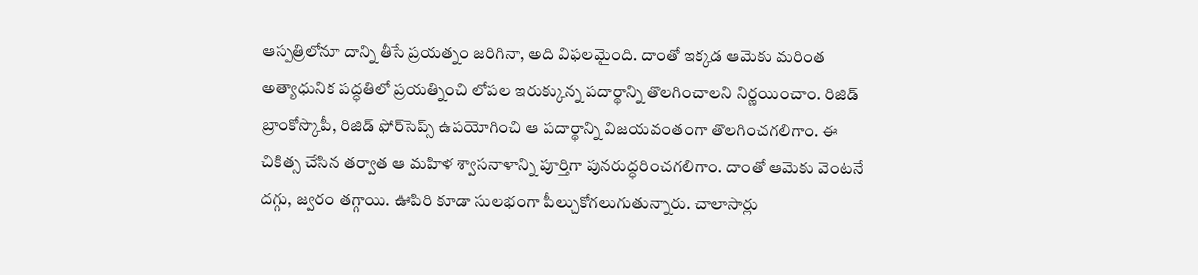ఆస్పత్రిలోనూ దాన్ని తీసే ప్ర‌య‌త్నం జ‌రిగినా, అది విఫ‌ల‌మైంది. దాంతో ఇక్క‌డ ఆమెకు మ‌రింత అత్యాధునిక ప‌ద్ధతిలో ప్ర‌య‌త్నించి లోప‌ల ఇరుక్కున్న ప‌దార్థాన్ని తొల‌గించాల‌ని నిర్ణ‌యించాం. రిజిడ్ బ్రాంకోస్కొపీ, రిజిడ్ ఫోర్‌సెప్స్ ఉప‌యోగించి ఆ ప‌దార్థాన్ని విజ‌య‌వంతంగా తొల‌గించ‌గ‌లిగాం. ఈ చికిత్స చేసిన త‌ర్వాత ఆ మ‌హిళ శ్వాస‌నాళాన్ని పూర్తిగా పున‌రుద్ధ‌రించ‌గ‌లిగాం. దాంతో ఆమెకు వెంట‌నే ద‌గ్గు, జ్వ‌రం త‌గ్గాయి. ఊపిరి కూడా సుల‌భంగా పీల్చుకోగ‌లుగుతున్నారు. చాలాసార్లు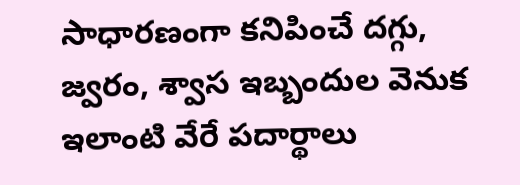సాధారణంగా కనిపించే దగ్గు, జ్వరం, శ్వాస ఇబ్బందుల వెనుక ఇలాంటి వేరే ప‌దార్థాలు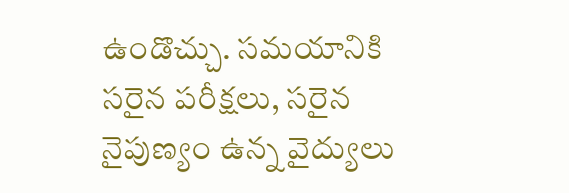ఉండొచ్చు. సమయానికి సరైన పరీక్షలు, సరైన నైపుణ్యం ఉన్న వైద్యులు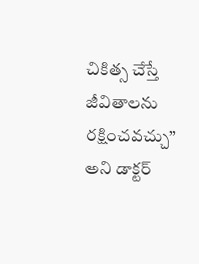చికిత్స చేస్తే జీవితాలను రక్షించవచ్చు” అని డాక్ట‌ర్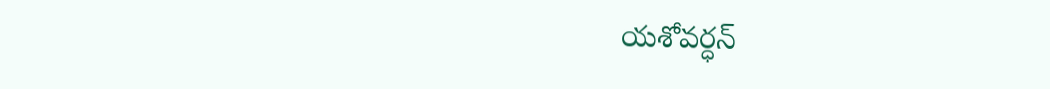య‌శోవ‌ర్ధ‌న్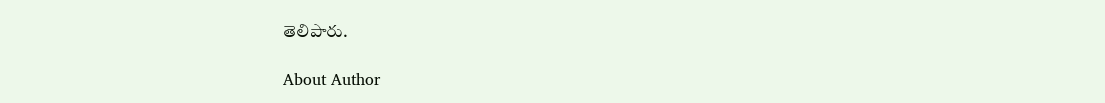తెలిపారు.

About Author